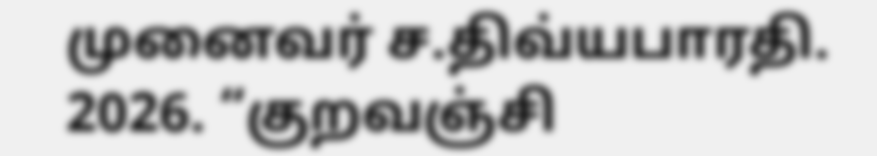முனைவர் ச.திவ்யபாரதி. 2026. “குறவஞ்சி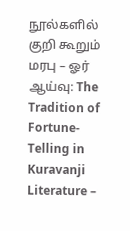நூல்களில் குறி கூறும் மரபு – ஓர் ஆய்வு: The Tradition of Fortune-Telling in Kuravanji Literature –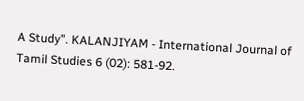A Study”. KALANJIYAM - International Journal of Tamil Studies 6 (02): 581-92.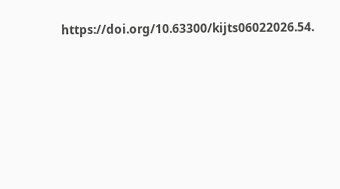https://doi.org/10.63300/kijts06022026.54.